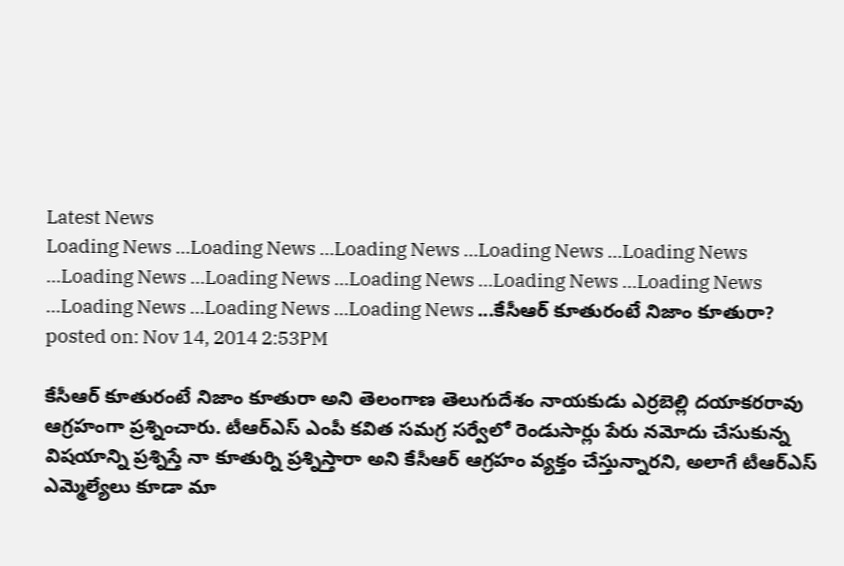Latest News
Loading News ...Loading News ...Loading News ...Loading News ...Loading News ...Loading News ...Loading News ...Loading News ...Loading News ...Loading News ...Loading News ...Loading News ...Loading News ...కేసీఆర్ కూతురంటే నిజాం కూతురా?
posted on: Nov 14, 2014 2:53PM

కేసీఆర్ కూతురంటే నిజాం కూతురా అని తెలంగాణ తెలుగుదేశం నాయకుడు ఎర్రబెల్లి దయాకరరావు ఆగ్రహంగా ప్రశ్నించారు. టీఆర్ఎస్ ఎంపీ కవిత సమగ్ర సర్వేలో రెండుసార్లు పేరు నమోదు చేసుకున్న విషయాన్ని ప్రశ్నిస్తే నా కూతుర్ని ప్రశ్నిస్తారా అని కేసీఆర్ ఆగ్రహం వ్యక్తం చేస్తున్నారని, అలాగే టీఆర్ఎస్ ఎమ్మెల్యేలు కూడా మా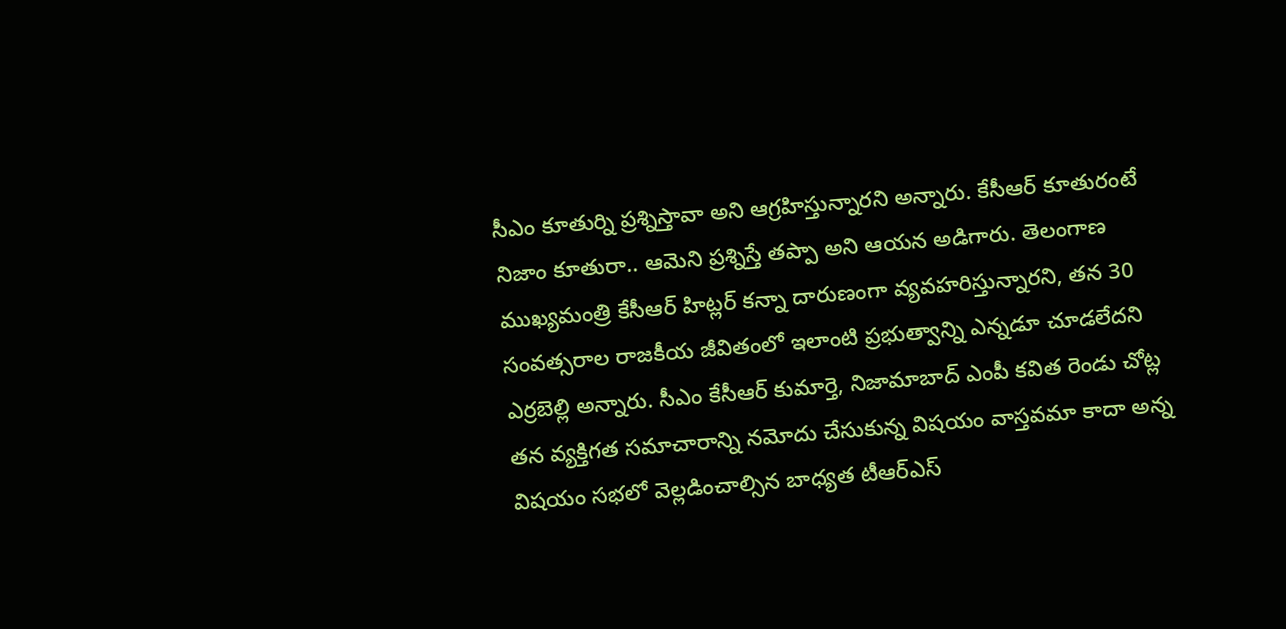సీఎం కూతుర్ని ప్రశ్నిస్తావా అని ఆగ్రహిస్తున్నారని అన్నారు. కేసీఆర్ కూతురంటే నిజాం కూతురా.. ఆమెని ప్రశ్నిస్తే తప్పా అని ఆయన అడిగారు. తెలంగాణ ముఖ్యమంత్రి కేసీఆర్ హిట్లర్ కన్నా దారుణంగా వ్యవహరిస్తున్నారని, తన 30 సంవత్సరాల రాజకీయ జీవితంలో ఇలాంటి ప్రభుత్వాన్ని ఎన్నడూ చూడలేదని ఎర్రబెల్లి అన్నారు. సీఎం కేసీఆర్ కుమార్తె, నిజామాబాద్ ఎంపీ కవిత రెండు చోట్ల తన వ్యక్తిగత సమాచారాన్ని నమోదు చేసుకున్న విషయం వాస్తవమా కాదా అన్న విషయం సభలో వెల్లడించాల్సిన బాధ్యత టీఆర్ఎస్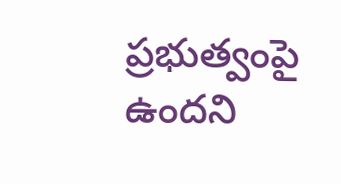ప్రభుత్వంపై ఉందని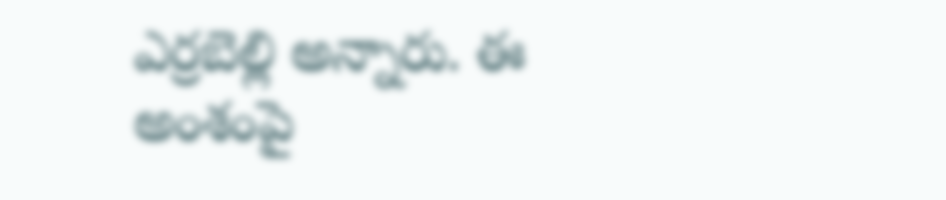ఎర్రబెల్లి అన్నారు. ఈ అంశంపై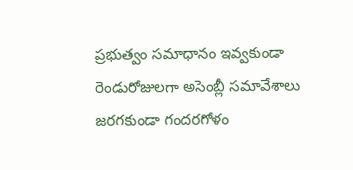ప్రభుత్వం సమాధానం ఇవ్వకుండా రెండురోజులగా అసెంబ్లీ సమావేశాలు జరగకుండా గందరగోళం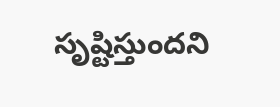సృష్టిస్తుందని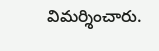విమర్శించారు.